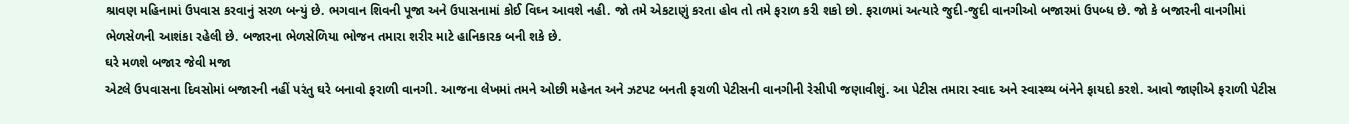શ્રાવણ મહિનામાં ઉપવાસ કરવાનું સરળ બન્યું છે. ભગવાન શિવની પૂજા અને ઉપાસનામાં કોઈ વિઘ્ન આવશે નહી. જો તમે એકટાણું કરતા હોવ તો તમે ફરાળ કરી શકો છો. ફરાળમાં અત્યારે જુદી-જુદી વાનગીઓ બજારમાં ઉપબ્ધ છે. જો કે બજારની વાનગીમાં ભેળસેળની આશંકા રહેલી છે. બજારના ભેળસેળિયા ભોજન તમારા શરીર માટે હાનિકારક બની શકે છે.
ઘરે મળશે બજાર જેવી મજા
એટલે ઉપવાસના દિવસોમાં બજારની નહીં પરંતુ ઘરે બનાવો ફરાળી વાનગી. આજના લેખમાં તમને ઓછી મહેનત અને ઝટપટ બનતી ફરાળી પેટીસની વાનગીની રેસીપી જણાવીશું. આ પેટીસ તમારા સ્વાદ અને સ્વાસ્થ્ય બંનેને ફાયદો કરશે. આવો જાણીએ ફરાળી પેટીસ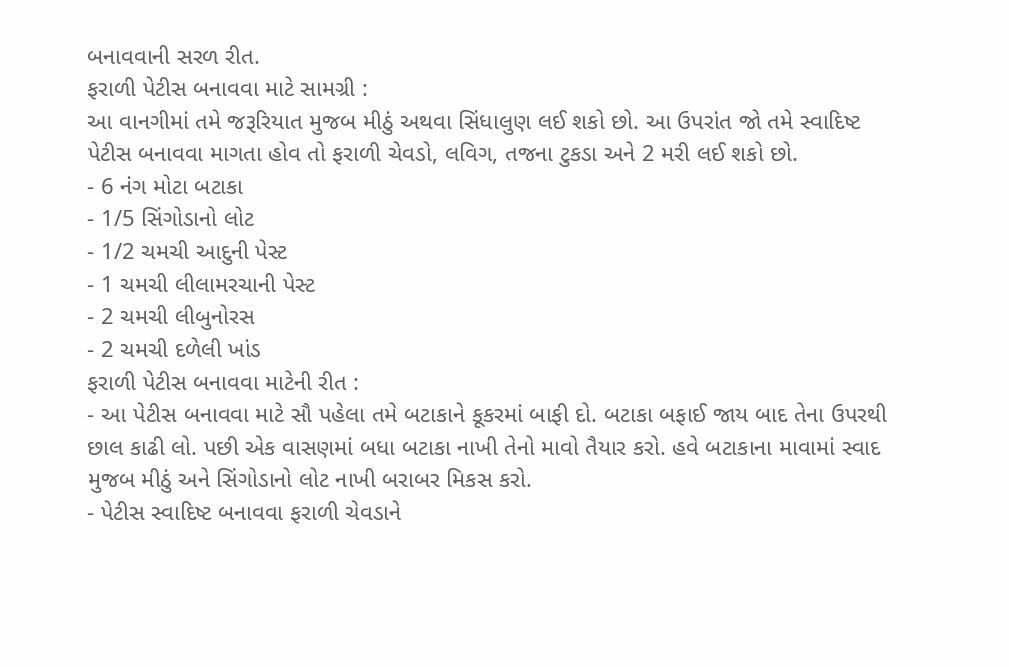બનાવવાની સરળ રીત.
ફરાળી પેટીસ બનાવવા માટે સામગ્રી :
આ વાનગીમાં તમે જરૂરિયાત મુજબ મીઠું અથવા સિંધાલુણ લઈ શકો છો. આ ઉપરાંત જો તમે સ્વાદિષ્ટ પેટીસ બનાવવા માગતા હોવ તો ફરાળી ચેવડો, લવિગ, તજના ટુકડા અને 2 મરી લઈ શકો છો.
- 6 નંગ મોટા બટાકા
- 1/5 સિંગોડાનો લોટ
- 1/2 ચમચી આદુની પેસ્ટ
- 1 ચમચી લીલામરચાની પેસ્ટ
- 2 ચમચી લીબુનોરસ
- 2 ચમચી દળેલી ખાંડ
ફરાળી પેટીસ બનાવવા માટેની રીત :
- આ પેટીસ બનાવવા માટે સૌ પહેલા તમે બટાકાને કૂકરમાં બાફી દો. બટાકા બફાઈ જાય બાદ તેના ઉપરથી છાલ કાઢી લો. પછી એક વાસણમાં બધા બટાકા નાખી તેનો માવો તૈયાર કરો. હવે બટાકાના માવામાં સ્વાદ મુજબ મીઠું અને સિંગોડાનો લોટ નાખી બરાબર મિકસ કરો.
- પેટીસ સ્વાદિષ્ટ બનાવવા ફરાળી ચેવડાને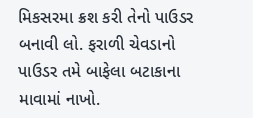મિકસરમા ક્રશ કરી તેનો પાઉડર બનાવી લો. ફરાળી ચેવડાનો પાઉડર તમે બાફેલા બટાકાના માવામાં નાખો.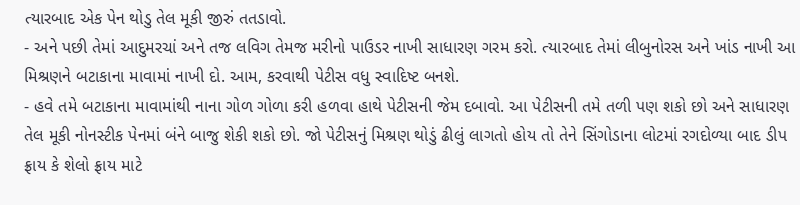ત્યારબાદ એક પેન થોડુ તેલ મૂકી જીરું તતડાવો.
- અને પછી તેમાં આદુમરચાં અને તજ લવિગ તેમજ મરીનો પાઉડર નાખી સાધારણ ગરમ કરો. ત્યારબાદ તેમાં લીબુનોરસ અને ખાંડ નાખી આ મિશ્રણને બટાકાના માવામાં નાખી દો. આમ, કરવાથી પેટીસ વધુ સ્વાદિષ્ટ બનશે.
- હવે તમે બટાકાના માવામાંથી નાના ગોળ ગોળા કરી હળવા હાથે પેટીસની જેમ દબાવો. આ પેટીસની તમે તળી પણ શકો છો અને સાધારણ તેલ મૂકી નોનસ્ટીક પેનમાં બંને બાજુ શેકી શકો છો. જો પેટીસનું મિશ્રણ થોડું ઢીલું લાગતો હોય તો તેને સિંગોડાના લોટમાં રગદોળ્યા બાદ ડીપ ફ્રાય કે શેલો ફ્રાય માટે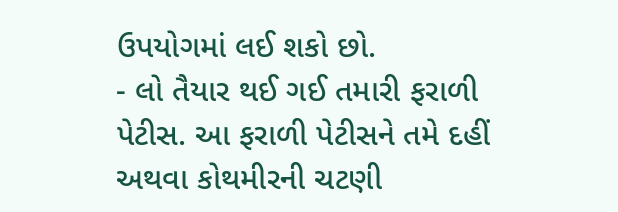ઉપયોગમાં લઈ શકો છો.
- લો તૈયાર થઈ ગઈ તમારી ફરાળી પેટીસ. આ ફરાળી પેટીસને તમે દહીં અથવા કોથમીરની ચટણી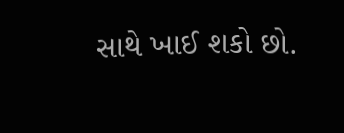સાથે ખાઈ શકો છો.